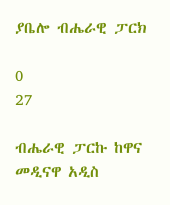ያቤሎ ብሔራዊ ፓርክ

0
27

ብሔራዊ ፓርኩ ከዋና መዲናዋ አዲስ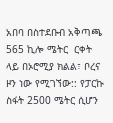አበባ በስተደቡብ አቅጣጫ 565 ኪሎ ሜትር  ርቀት ላይ በኦሮሚያ ክልል፣ ቦረና ዞን ነው የሚገኘው:: የፓርኩ ስፋት 2500 ሜትር ሲሆን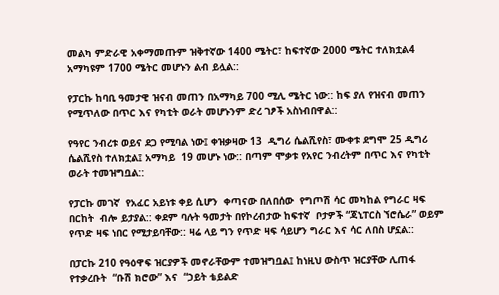መልካ ምድራዊ አቀማመጡም ዝቅተኛው 1400 ሜትር፣ ከፍተኛው 2000 ሜትር ተለክቷል4 አማካዩም 1700 ሜትር መሆኑን ልብ ይሏል::

የፓርኩ ከባቢ ዓመታዊ ዝናብ መጠን በአማካይ 700 ሚሊ ሜትር ነው:: ከፍ ያለ የዝናብ መጠን  የሚጥለው በጥር እና የካቲት ወራት መሆኑንም ድረ ገፆች አስነብበዋል::

የዓየር ንብረቱ ወይና ደጋ የሚባል ነው፤ ቀዝቃዛው 13  ዲግሪ ሴልሺየስ፣ ሙቀቱ ደግሞ 25 ዲግሪ ሴልሺየስ ተለክቷል፤ አማካይ  19 መሆኑ ነው:: በጣም ሞቃቱ የአየር ንብረትም በጥር እና የካቲት ወራት ተመዝግቧል::

የፓርኩ መገኛ  የአፈር አይነቱ ቀይ ሲሆን  ቀጣናው በለበሰው  የግጦሽ ሳር መካከል የግራር ዛፍ በርከት  ብሎ ይታያል:: ቀደም ባሉት ዓመታት በየኮረብታው ከፍተኛ  ቦታዎች “ጃኒፐርስ ኘሮሴራ” ወይም የጥድ ዛፍ ነበር የሚታይባቸው:: ዛሬ ላይ ግን የጥድ ዛፍ ሳይሆን ግራር እና ሳር ለበስ ሆኗል::

በፓርኩ 210 የዓዕዋፍ ዝርያዎች መኖራቸውም ተመዝግቧል፤ ከነዚህ ውስጥ ዝርያቸው ሊጠፋ የተቃረቡት  “ቡሽ ክሮው” እና  “ኃይት ቴይልድ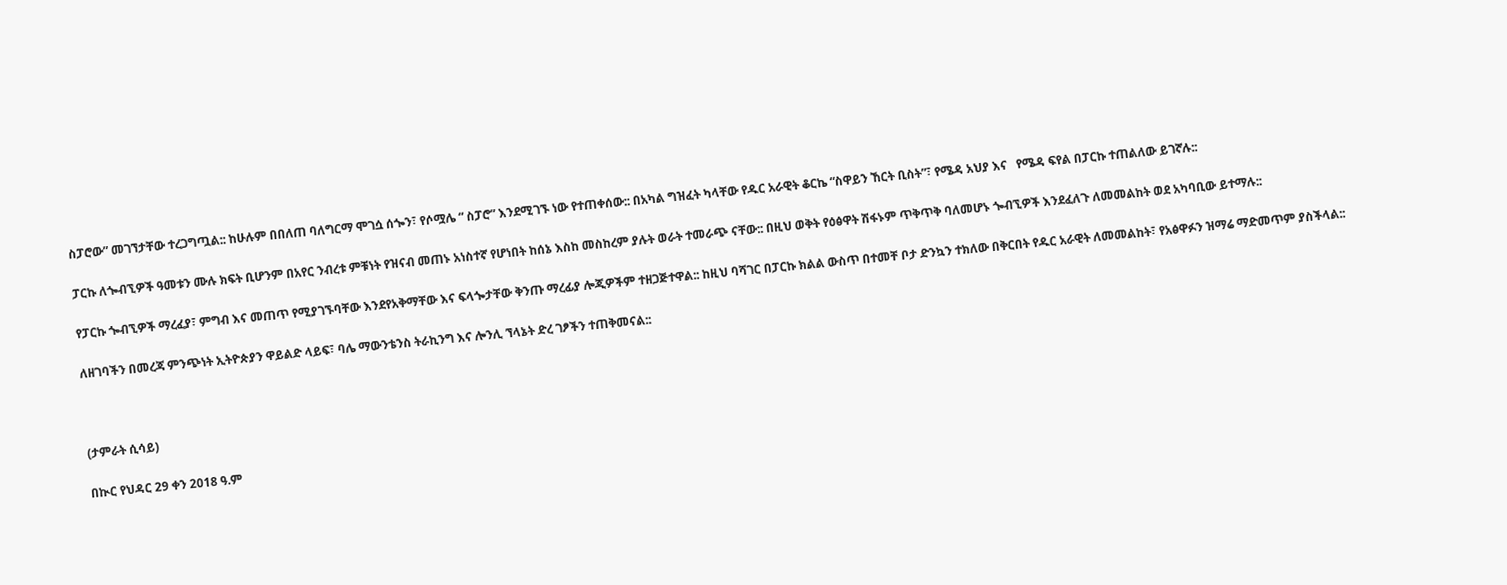ስፓሮው” መገኘታቸው ተረጋግጧል:: ከሁሉም በበለጠ ባለግርማ ሞገሷ ሰጐን፣ የሶሟሌ “ ስፓሮ” እንደሚገኙ ነው የተጠቀሰው:: በአካል ግዝፈት ካላቸው የዱር አራዊት ቆርኬ “ስዋይን ኸርት ቢስት”፣ የሜዳ አህያ እና   የሜዳ ፍየል በፓርኩ ተጠልለው ይገኛሉ::

ፓርኩ ለጐብኚዎች ዓመቱን ሙሉ ክፍት ቢሆንም በአየር ንብረቱ ምቹነት የዝናብ መጠኑ አነስተኛ የሆነበት ከሰኔ እስከ መስከረም ያሉት ወራት ተመራጭ ናቸው:: በዚህ ወቅት የዕፅዋት ሽፋኑም ጥቅጥቅ ባለመሆኑ ጐብኚዎች እንደፈለጉ ለመመልከት ወደ አካባቢው ይተማሉ::

የፓርኩ ጐብኚዎች ማረፈያ፣ ምግብ እና መጠጥ የሚያገኙባቸው እንደየአቅማቸው እና ፍላጐታቸው ቅንጡ ማረፊያ ሎጂዎችም ተዘጋጅተዋል:: ከዚህ ባሻገር በፓርኩ ክልል ውስጥ በተመቸ ቦታ ድንኳን ተክለው በቅርበት የዱር አራዊት ለመመልከት፣ የአፅዋፉን ዝማሬ ማድመጥም ያስችላል::

ለዘገባችን በመረጃ ምንጭነት ኢትዮጵያን ዋይልድ ላይፍ፣ ባሌ ማውንቴንስ ትራኪንግ እና ሎንሊ ኘላኔት ድረ ገፆችን ተጠቅመናል::



(ታምራት ሲሳይ)

በኲር የህዳር 29 ቀን 2018 ዓ.ም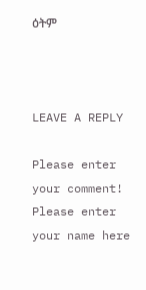ዕትም



LEAVE A REPLY

Please enter your comment!
Please enter your name here